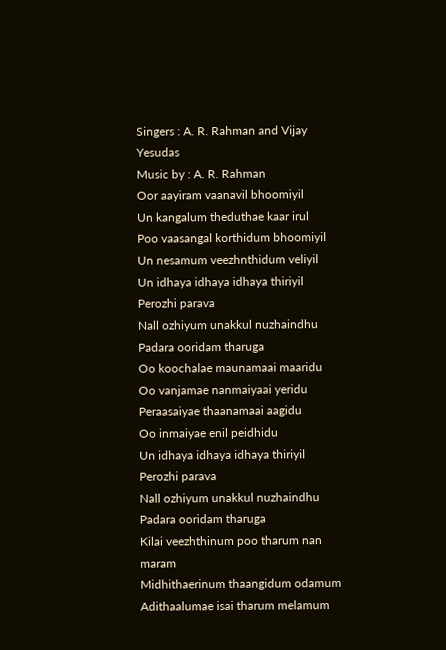Singers : A. R. Rahman and Vijay Yesudas
Music by : A. R. Rahman
Oor aayiram vaanavil bhoomiyil
Un kangalum theduthae kaar irul
Poo vaasangal korthidum bhoomiyil
Un nesamum veezhnthidum veliyil
Un idhaya idhaya idhaya thiriyil
Perozhi parava
Nall ozhiyum unakkul nuzhaindhu
Padara ooridam tharuga
Oo koochalae maunamaai maaridu
Oo vanjamae nanmaiyaai yeridu
Peraasaiyae thaanamaai aagidu
Oo inmaiyae enil peidhidu
Un idhaya idhaya idhaya thiriyil
Perozhi parava
Nall ozhiyum unakkul nuzhaindhu
Padara ooridam tharuga
Kilai veezhthinum poo tharum nan maram
Midhithaerinum thaangidum odamum
Adithaalumae isai tharum melamum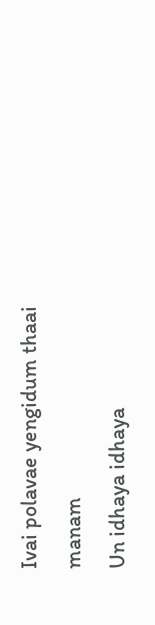Ivai polavae yengidum thaai manam
Un idhaya idhaya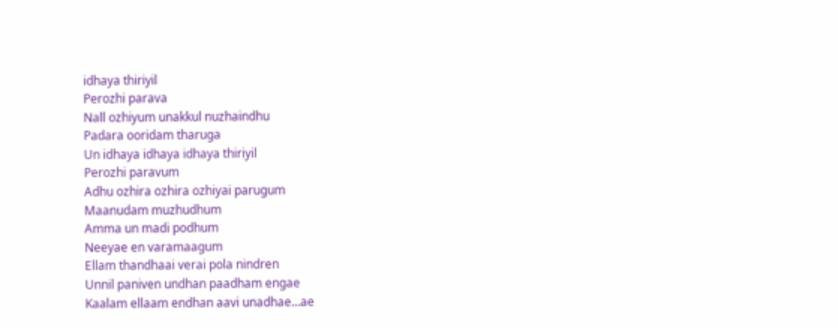idhaya thiriyil
Perozhi parava
Nall ozhiyum unakkul nuzhaindhu
Padara ooridam tharuga
Un idhaya idhaya idhaya thiriyil
Perozhi paravum
Adhu ozhira ozhira ozhiyai parugum
Maanudam muzhudhum
Amma un madi podhum
Neeyae en varamaagum
Ellam thandhaai verai pola nindren
Unnil paniven undhan paadham engae
Kaalam ellaam endhan aavi unadhae…ae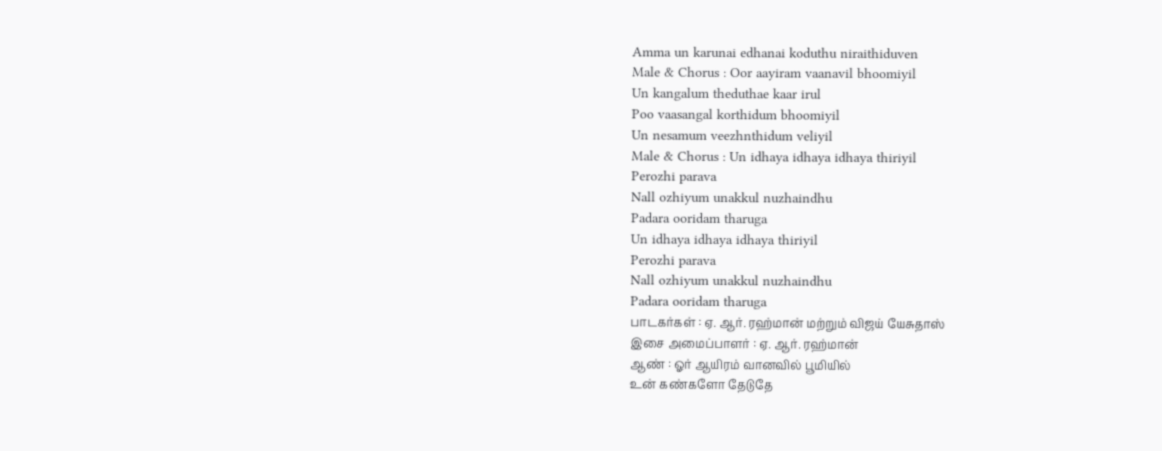Amma un karunai edhanai koduthu niraithiduven
Male & Chorus : Oor aayiram vaanavil bhoomiyil
Un kangalum theduthae kaar irul
Poo vaasangal korthidum bhoomiyil
Un nesamum veezhnthidum veliyil
Male & Chorus : Un idhaya idhaya idhaya thiriyil
Perozhi parava
Nall ozhiyum unakkul nuzhaindhu
Padara ooridam tharuga
Un idhaya idhaya idhaya thiriyil
Perozhi parava
Nall ozhiyum unakkul nuzhaindhu
Padara ooridam tharuga
பாடகர்கள் : ஏ. ஆர். ரஹ்மான் மற்றும் விஜய் யேசுதாஸ்
இசை அமைப்பாளர் : ஏ. ஆர். ரஹ்மான்
ஆண் : ஓர் ஆயிரம் வானவில் பூமியில்
உன் கண்களோ தேடுதே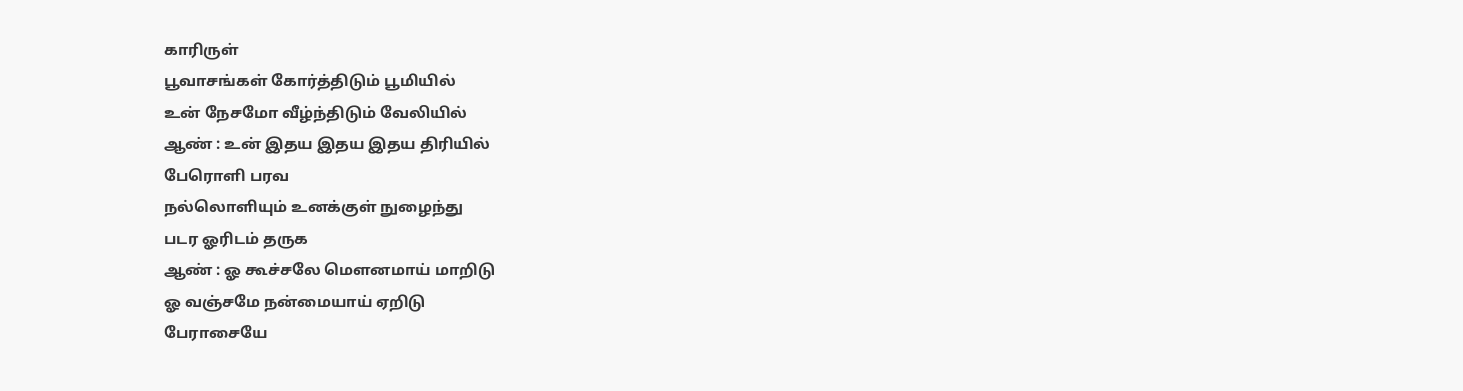காரிருள்
பூவாசங்கள் கோர்த்திடும் பூமியில்
உன் நேசமோ வீழ்ந்திடும் வேலியில்
ஆண் : உன் இதய இதய இதய திரியில்
பேரொளி பரவ
நல்லொளியும் உனக்குள் நுழைந்து
படர ஓரிடம் தருக
ஆண் : ஓ கூச்சலே மௌனமாய் மாறிடு
ஓ வஞ்சமே நன்மையாய் ஏறிடு
பேராசையே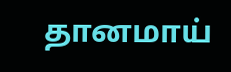தானமாய்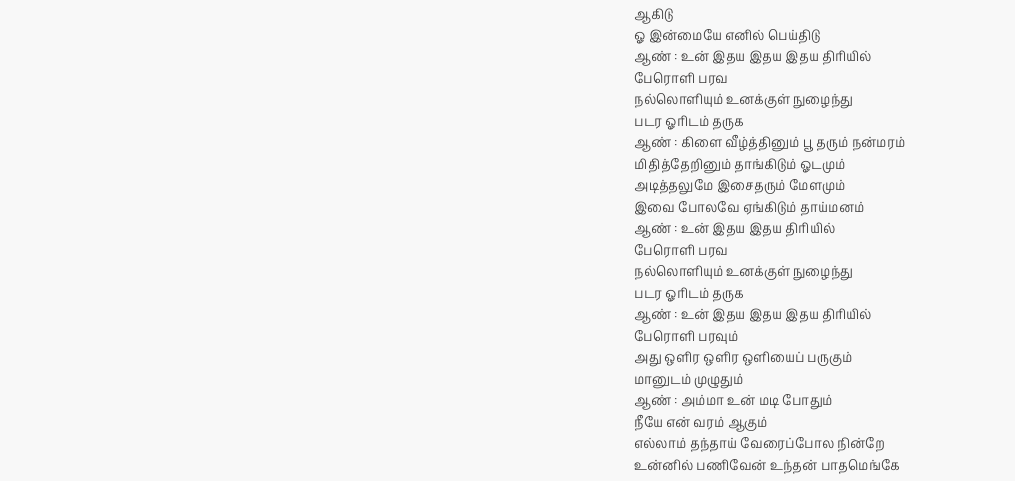ஆகிடு
ஓ இன்மையே எனில் பெய்திடு
ஆண் : உன் இதய இதய இதய திரியில்
பேரொளி பரவ
நல்லொளியும் உனக்குள் நுழைந்து
படர ஓரிடம் தருக
ஆண் : கிளை வீழ்த்தினும் பூ தரும் நன்மரம்
மிதித்தேறினும் தாங்கிடும் ஓடமும்
அடித்தலுமே இசைதரும் மேளமும்
இவை போலவே ஏங்கிடும் தாய்மனம்
ஆண் : உன் இதய இதய திரியில்
பேரொளி பரவ
நல்லொளியும் உனக்குள் நுழைந்து
படர ஓரிடம் தருக
ஆண் : உன் இதய இதய இதய திரியில்
பேரொளி பரவும்
அது ஒளிர ஒளிர ஒளியைப் பருகும்
மானுடம் முழுதும்
ஆண் : அம்மா உன் மடி போதும்
நீயே என் வரம் ஆகும்
எல்லாம் தந்தாய் வேரைப்போல நின்றே
உன்னில் பணிவேன் உந்தன் பாதமெங்கே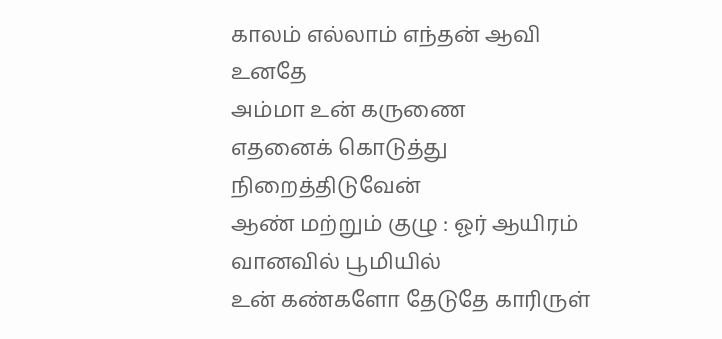காலம் எல்லாம் எந்தன் ஆவி உனதே
அம்மா உன் கருணை
எதனைக் கொடுத்து நிறைத்திடுவேன்
ஆண் மற்றும் குழு : ஓர் ஆயிரம் வானவில் பூமியில்
உன் கண்களோ தேடுதே காரிருள்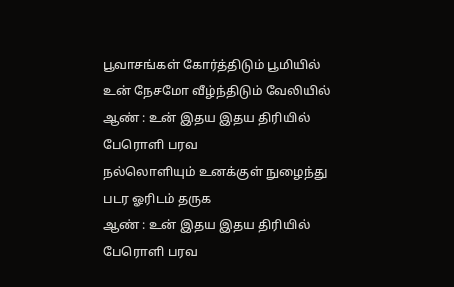பூவாசங்கள் கோர்த்திடும் பூமியில்
உன் நேசமோ வீழ்ந்திடும் வேலியில்
ஆண் : உன் இதய இதய திரியில்
பேரொளி பரவ
நல்லொளியும் உனக்குள் நுழைந்து
படர ஓரிடம் தருக
ஆண் : உன் இதய இதய திரியில்
பேரொளி பரவ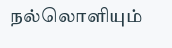நல்லொளியும்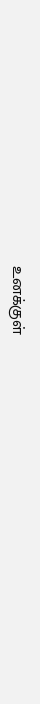உனக்குள்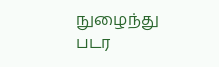நுழைந்து
படர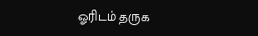ஓரிடம் தருக